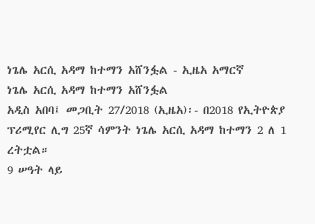ነጌሌ አርሲ አዳማ ከተማን አሸንፏል - ኢዜአ አማርኛ
ነጌሌ አርሲ አዳማ ከተማን አሸንፏል
አዲስ አበባ፤ መጋቢት 27/2018 (ኢዜአ)፡- በ2018 የኢትዮጵያ ፕሪሚየር ሊግ 25ኛ ሳምንት ነጌሌ አርሲ አዳማ ከተማን 2 ለ 1 ረትቷል።
9 ሠዓት ላይ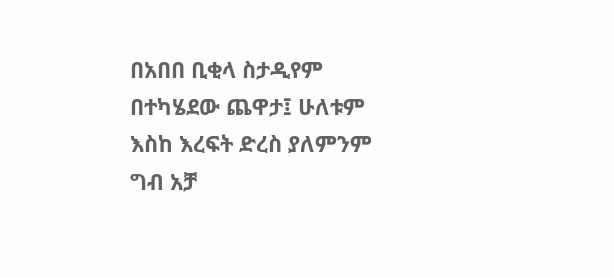በአበበ ቢቂላ ስታዲየም በተካሄደው ጨዋታ፤ ሁለቱም እስከ እረፍት ድረስ ያለምንም ግብ አቻ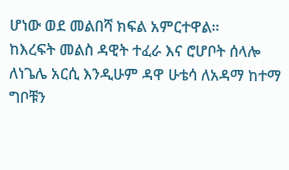ሆነው ወደ መልበሻ ክፍል አምርተዋል።
ከእረፍት መልስ ዳዊት ተፈራ እና ሮሆቦት ሰላሎ ለነጌሌ አርሲ እንዲሁም ዳዋ ሁቴሳ ለአዳማ ከተማ ግቦቹን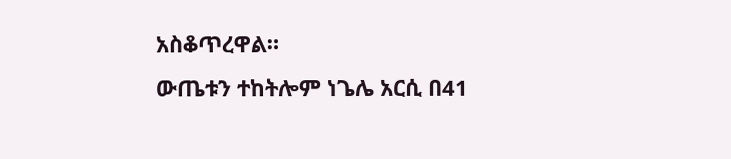አስቆጥረዋል።
ውጤቱን ተከትሎም ነጌሌ አርሲ በ41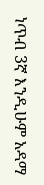ነጥብ 3ኛ እንዲሁም አዳማ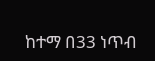ከተማ በ33 ነጥብ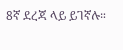8ኛ ደረጃ ላይ ይገኛሉ።